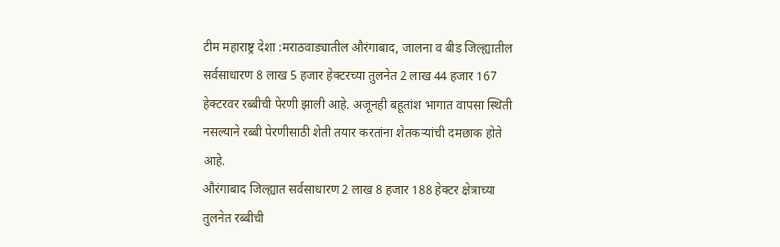टीम महाराष्ट्र देशा :मराठवाड्यातील औरंगाबाद, जालना व बीड जिल्ह्यातील सर्वसाधारण 8 लाख 5 हजार हेक्टरच्या तुलनेत 2 लाख 44 हजार 167 हेक्टरवर रब्बीची पेरणी झाली आहे. अजूनही बहूतांश भागात वापसा स्थिती नसल्याने रब्बी पेरणीसाठी शेती तयार करतांना शेतकऱ्यांची दमछाक होते आहे.
औरंगाबाद जिल्ह्यात सर्वसाधारण 2 लाख 8 हजार 188 हेक्टर क्षेत्राच्या तुलनेत रब्बीची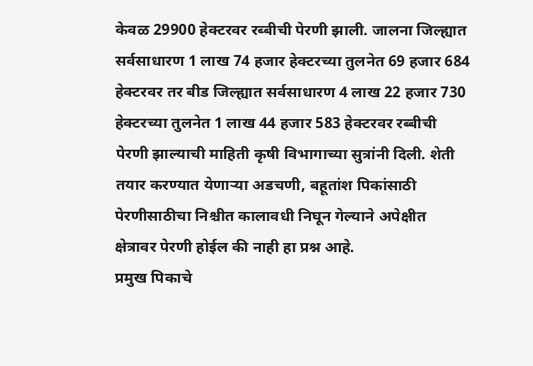केवळ 29900 हेक्टरवर रब्बीची पेरणी झाली. जालना जिल्ह्यात सर्वसाधारण 1 लाख 74 हजार हेक्टरच्या तुलनेत 69 हजार 684 हेक्टरवर तर बीड जिल्ह्यात सर्वसाधारण 4 लाख 22 हजार 730 हेक्टरच्या तुलनेत 1 लाख 44 हजार 583 हेक्टरवर रब्बीची पेरणी झाल्याची माहिती कृषी विभागाच्या सुत्रांनी दिली. शेती तयार करण्यात येणाऱ्या अडचणी, बहूतांश पिकांसाठी पेरणीसाठीचा निश्चीत कालावधी निघून गेल्याने अपेक्षीत क्षेत्रावर पेरणी होईल की नाही हा प्रश्न आहे.
प्रमुख पिकाचे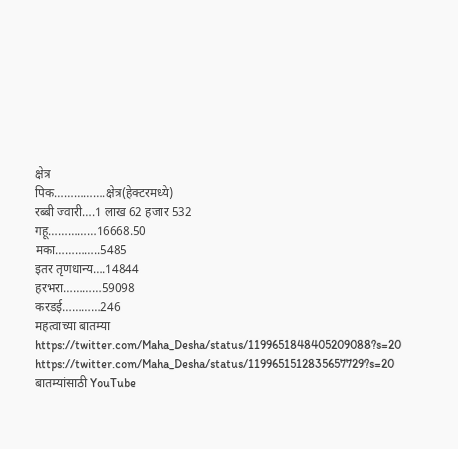क्षेत्र
पिक…………….क्षेत्र(हेक्टरमध्ये)
रब्बी ज्वारी….1 लाख 62 हजार 532
गहू……………16668.50
मका…………..5485
इतर तृणधान्य….14844
हरभरा…………59098
करडई…………246
महत्वाच्या बातम्या
https://twitter.com/Maha_Desha/status/1199651848405209088?s=20
https://twitter.com/Maha_Desha/status/1199651512835657729?s=20
बातम्यांसाठी YouTube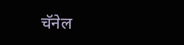चॅनेल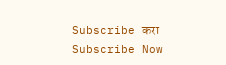Subscribe करा
Subscribe Now